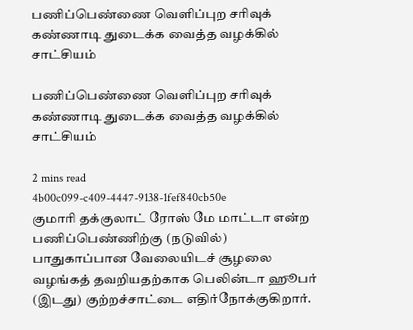பணிப்பெண்ணை வெளிப்புற சரிவுக் கண்ணாடி துடைக்க வைத்த வழக்கில் சாட்சியம்

பணிப்பெண்ணை வெளிப்புற சரிவுக் கண்ணாடி துடைக்க வைத்த வழக்கில் சாட்சியம்

2 mins read
4b00c099-c409-4447-9138-1fef840cb50e
குமாரி தக்குலாட் ரோஸ் மே மாட்டா என்ற பணிப்பெண்ணிற்கு (நடுவில்) பாதுகாப்பான வேலையிடச் சூழலை வழங்கத் தவறியதற்காக பெலின்டா ஹூபர் (இடது) குற்றச்சாட்டை எதிர்நோக்குகிறார்.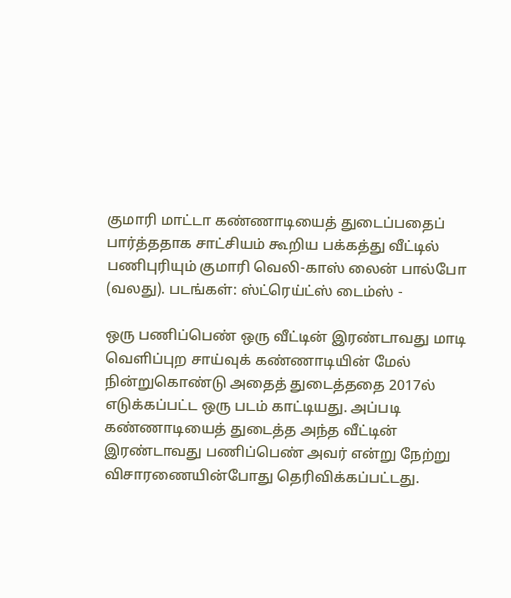குமாரி மாட்டா கண்ணாடியைத் துடைப்பதைப் பார்த்ததாக சாட்சியம் கூறிய பக்கத்து வீட்டில் பணிபுரியும் குமாரி வெலி-காஸ் லைன் பால்போ (வலது). படங்கள்: ஸ்ட்ரெய்ட்ஸ் டைம்ஸ் -

ஒரு பணிப்பெண் ஒரு வீட்டின் இரண்டாவது மாடி வெளிப்புற சாய்வுக் கண்ணாடியின் மேல் நின்றுகொண்டு அதைத் துடைத்ததை 2017ல் எடுக்கப்பட்ட ஒரு படம் காட்டியது. அப்படி கண்ணாடியைத் துடைத்த அந்த வீட்டின் இரண்டாவது பணிப்பெண் அவர் என்று நேற்று விசாரணையின்போது தெரிவிக்கப்பட்டது.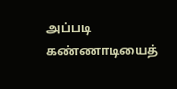அப்படி கண்ணாடியைத்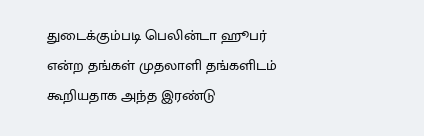துடைக்கும்படி பெலின்டா ஹூபர் என்ற தங்கள் முதலாளி தங்களிடம் கூறியதாக அந்த இரண்டு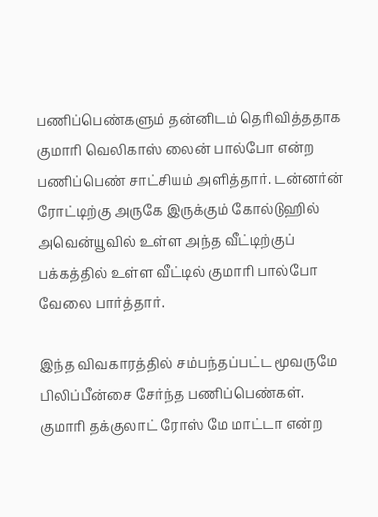பணிப்பெண்களும் தன்னிடம் தெரிவித்ததாக குமாரி வெலிகாஸ் லைன் பால்போ என்ற பணிப்பெண் சாட்சியம் அளித்தார். டன்னர்ன் ரோட்டிற்கு அருகே இருக்கும் கோல்டுஹில் அவென்யூவில் உள்ள அந்த வீட்டிற்குப் பக்கத்தில் உள்ள வீட்டில் குமாரி பால்போ வேலை பார்த்தார்.

இந்த விவகாரத்தில் சம்பந்தப்பட்ட மூவருமே பிலிப்பீன்சை சேர்ந்த பணிப்பெண்கள். குமாரி தக்குலாட் ரோஸ் மே மாட்டா என்ற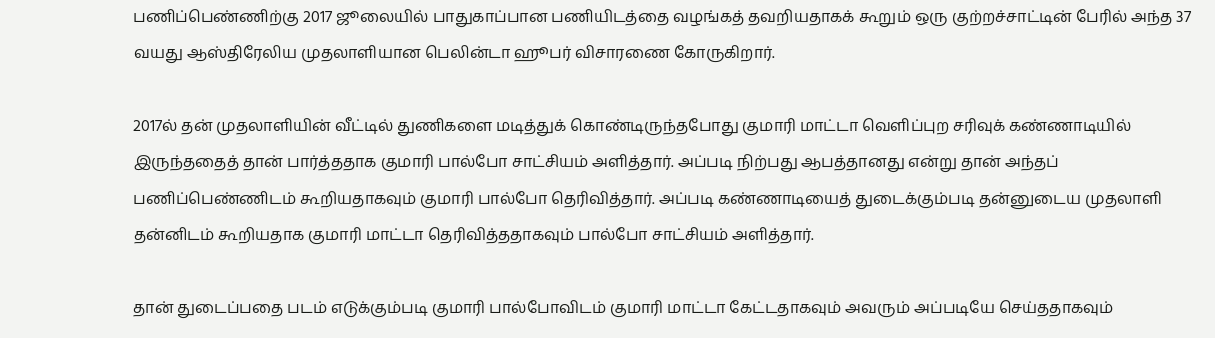பணிப்பெண்ணிற்கு 2017 ஜூலையில் பாதுகாப்பான பணியிடத்தை வழங்கத் தவறியதாகக் கூறும் ஒரு குற்றச்சாட்டின் பேரில் அந்த 37 வயது ஆஸ்திரேலிய முதலாளியான பெலின்டா ஹூபர் விசாரணை கோருகிறார்.

2017ல் தன் முதலாளியின் வீட்டில் துணிகளை மடித்துக் கொண்டிருந்தபோது குமாரி மாட்டா வெளிப்புற சரிவுக் கண்ணாடியில் இருந்ததைத் தான் பார்த்ததாக குமாரி பால்போ சாட்சியம் அளித்தார். அப்படி நிற்பது ஆபத்தானது என்று தான் அந்தப் பணிப்பெண்ணிடம் கூறியதாகவும் குமாரி பால்போ தெரிவித்தார். அப்படி கண்ணாடியைத் துடைக்கும்படி தன்னுடைய முதலாளி தன்னிடம் கூறியதாக குமாரி மாட்டா தெரிவித்ததாகவும் பால்போ சாட்சியம் அளித்தார்.

தான் துடைப்பதை படம் எடுக்கும்படி குமாரி பால்போவிடம் குமாரி மாட்டா கேட்டதாகவும் அவரும் அப்படியே செய்ததாகவும்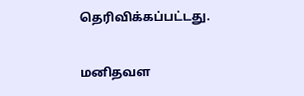தெரிவிக்கப்பட்டது.

மனிதவள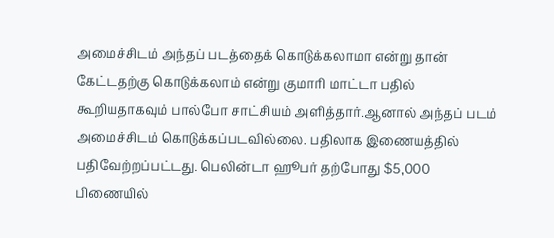அமைச்சிடம் அந்தப் படத்தைக் கொடுக்கலாமா என்று தான் கேட்டதற்கு கொடுக்கலாம் என்று குமாரி மாட்டா பதில் கூறியதாகவும் பால்போ சாட்சியம் அளித்தார்.ஆனால் அந்தப் படம் அமைச்சிடம் கொடுக்கப்படவில்லை. பதிலாக இணையத்தில் பதிவேற்றப்பட்டது. பெலின்டா ஹூபர் தற்போது $5,000 பிணையில்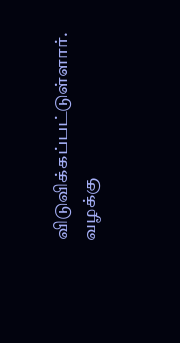விடுவிக்கப்பட்டுள்ளார். வழக்கு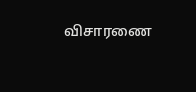விசாரணை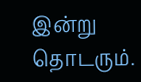இன்று தொடரும்.